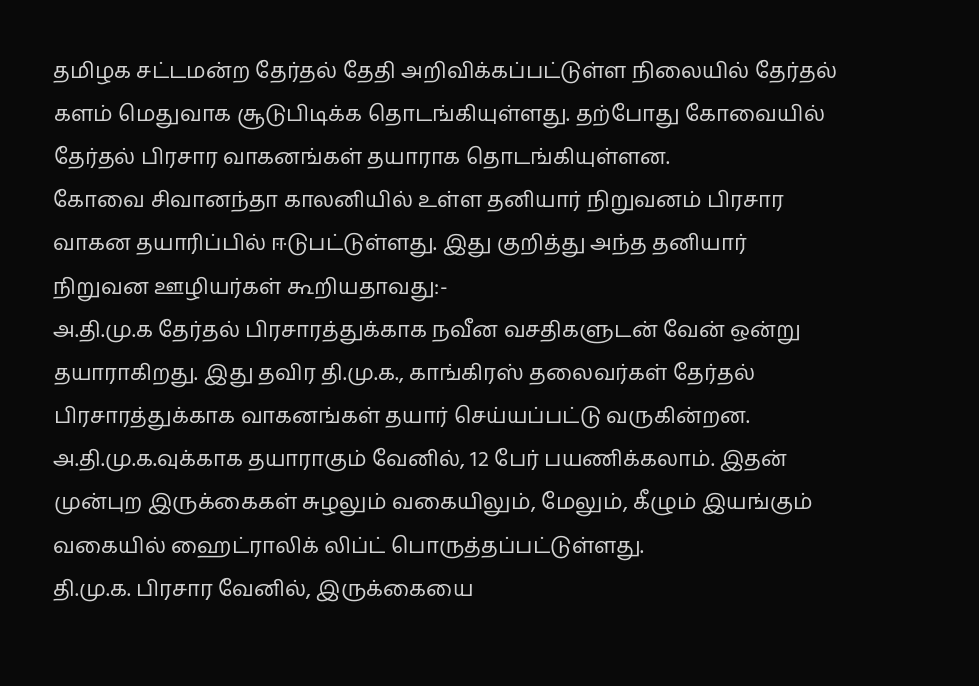தமிழக சட்டமன்ற தேர்தல் தேதி அறிவிக்கப்பட்டுள்ள நிலையில் தேர்தல் களம் மெதுவாக சூடுபிடிக்க தொடங்கியுள்ளது. தற்போது கோவையில் தேர்தல் பிரசார வாகனங்கள் தயாராக தொடங்கியுள்ளன.
கோவை சிவானந்தா காலனியில் உள்ள தனியார் நிறுவனம் பிரசார வாகன தயாரிப்பில் ஈடுபட்டுள்ளது. இது குறித்து அந்த தனியார் நிறுவன ஊழியர்கள் கூறியதாவது:-
அ.தி.மு.க தேர்தல் பிரசாரத்துக்காக நவீன வசதிகளுடன் வேன் ஒன்று தயாராகிறது. இது தவிர தி.மு.க., காங்கிரஸ் தலைவர்கள் தேர்தல் பிரசாரத்துக்காக வாகனங்கள் தயார் செய்யப்பட்டு வருகின்றன.
அ.தி.மு.க.வுக்காக தயாராகும் வேனில், 12 பேர் பயணிக்கலாம். இதன் முன்புற இருக்கைகள் சுழலும் வகையிலும், மேலும், கீழும் இயங்கும் வகையில் ஹைட்ராலிக் லிப்ட் பொருத்தப்பட்டுள்ளது.
தி.மு.க. பிரசார வேனில், இருக்கையை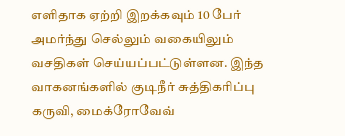எளிதாக ஏற்றி இறக்கவும் 10 பேர் அமர்ந்து செல்லும் வகையிலும் வசதிகள் செய்யப்பட்டுள்ளன. இந்த வாகனங்களில் குடிநீர் சுத்திகரிப்பு கருவி, மைக்ரோவேவ்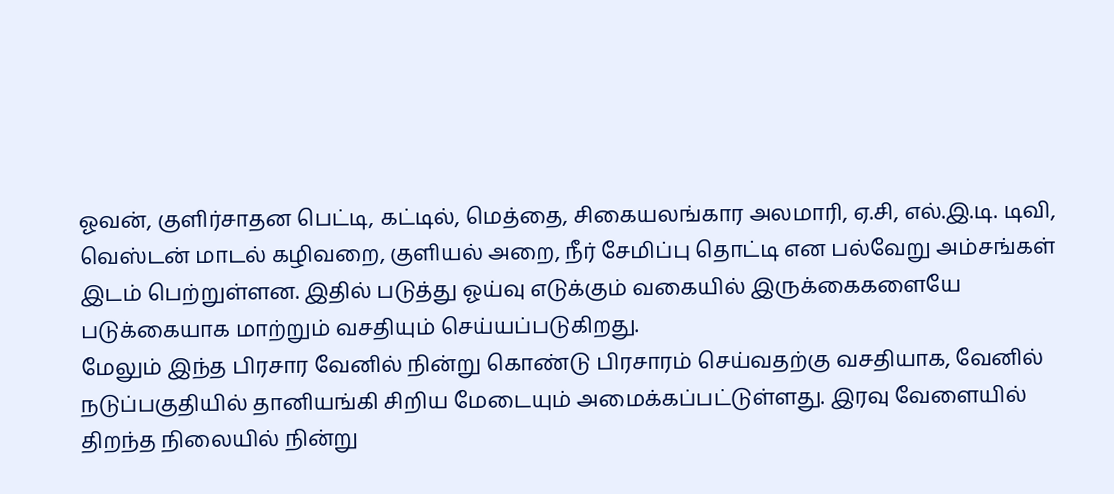ஓவன், குளிர்சாதன பெட்டி, கட்டில், மெத்தை, சிகையலங்கார அலமாரி, ஏ.சி, எல்.இ.டி. டிவி, வெஸ்டன் மாடல் கழிவறை, குளியல் அறை, நீர் சேமிப்பு தொட்டி என பல்வேறு அம்சங்கள் இடம் பெற்றுள்ளன. இதில் படுத்து ஓய்வு எடுக்கும் வகையில் இருக்கைகளையே படுக்கையாக மாற்றும் வசதியும் செய்யப்படுகிறது.
மேலும் இந்த பிரசார வேனில் நின்று கொண்டு பிரசாரம் செய்வதற்கு வசதியாக, வேனில் நடுப்பகுதியில் தானியங்கி சிறிய மேடையும் அமைக்கப்பட்டுள்ளது. இரவு வேளையில் திறந்த நிலையில் நின்று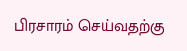பிரசாரம் செய்வதற்கு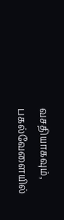வசதியாகவும், பகல்வேளையில்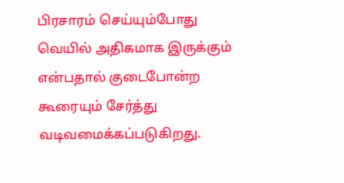பிரசாரம் செய்யும்போது வெயில் அதிகமாக இருக்கும் என்பதால் குடைபோன்ற கூரையும் சேர்த்து வடிவமைக்கப்படுகிறது.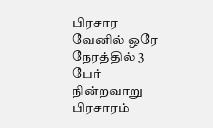பிரசார வேனில் ஒரே நேரத்தில் 3 பேர் நின்றவாறு பிரசாரம்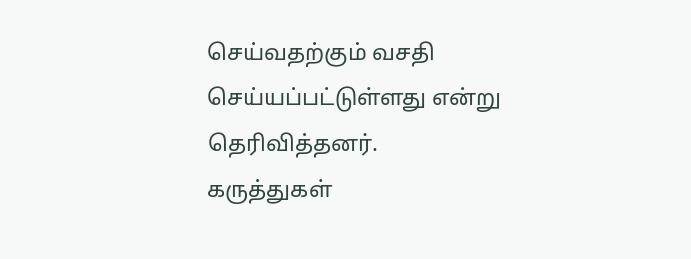செய்வதற்கும் வசதி செய்யப்பட்டுள்ளது என்று தெரிவித்தனர்.
கருத்துகள்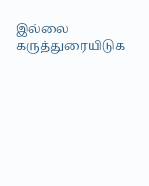இல்லை
கருத்துரையிடுக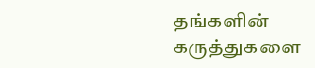தங்களின் கருத்துகளை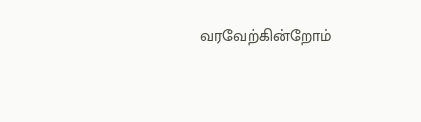வரவேற்கின்றோம்